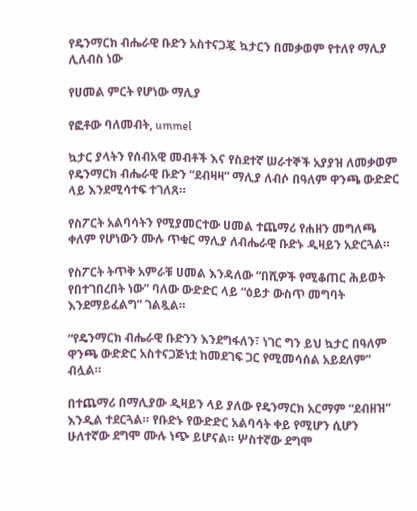የዴንማርክ ብሔራዊ ቡድን አስተናጋጇ ኳታርን በመቃወም የተለየ ማሊያ ሊለብስ ነው

የሀመል ምርት የሆነው ማሊያ

የፎቶው ባለመብት, ummel

ኳታር ያላትን የሰብአዊ መብቶች እና የስደተኛ ሠራተኞች አያያዝ ለመቃወም የዴንማርክ ብሔራዊ ቡድን “ደብዛዛ” ማሊያ ለብሶ በዓለም ዋንጫ ውድድር ላይ እንደሚሳተፍ ተገለጸ።

የስፖርት አልባሳትን የሚያመርተው ሀመል ተጨማሪ የሐዘን መግለጫ ቀለም የሆነውን ሙሉ ጥቁር ማሊያ ለብሔራዊ ቡድኑ ዲዛይን አድርጓል።

የስፖርት ትጥቅ አምራቹ ሀመል እንዳለው “በሺዎች የሚቆጠር ሕይወት የበተገበረበት ነው” ባለው ውድድር ላይ “ዕይታ ውስጥ መግባት እንደማይፈልግ” ገልጿል።

“የዴንማርክ ብሔራዊ ቡድንን እንደግፋለን፣ ነገር ግን ይህ ኳታር በዓለም ዋንጫ ውድድር አስተናጋጅነቷ ከመደገፍ ጋር የሚመሳሰል አይደለም” ብሏል።

በተጨማሪ በማሊያው ዲዛይን ላይ ያለው የዴንማርክ አርማም “ደብዘዝ” እንዲል ተደርጓል። የቡድኑ የውድድር አልባሳት ቀይ የሚሆን ሲሆን ሁለተኛው ደግሞ ሙሉ ነጭ ይሆናል። ሦስተኛው ደግሞ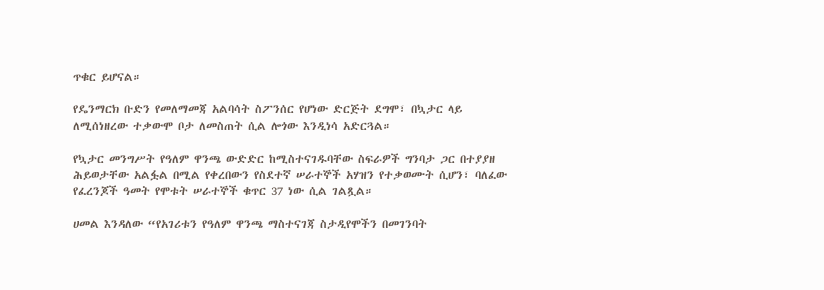ጥቁር ይሆናል።

የዴንማርክ ቡድን የመለማመጃ አልባሳት ስፖንሰር የሆነው ድርጅት ደግሞ፣ በኳታር ላይ ለሚሰነዘረው ተቃውሞ ቦታ ለመስጠት ሲል ሎጎው እንዲነሳ አድርጓል።

የኳታር መንግሥት የዓለም ዋንጫ ውድድር ከሚስተናገዱባቸው ስፍራዎች ግንባታ ጋር በተያያዘ ሕይወታቸው አልፏል በሚል የቀረበውን የስደተኛ ሠራተኞች አሃዝን የተቃወሙት ሲሆን፣ ባለፈው የፈረንጆች ዓመት የሞቱት ሠራተኞች ቁጥር 37 ነው ሲል ገልጿል።

ሀመል እንዳለው “የአገሪቱን የዓለም ዋንጫ ማስተናገጃ ስታዲየሞችን በመገንባት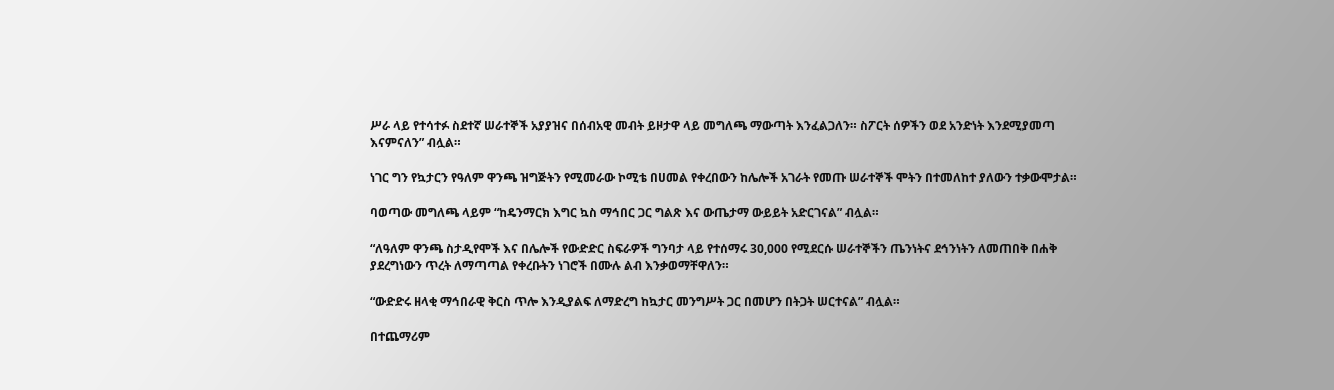ሥራ ላይ የተሳተፉ ስደተኛ ሠራተኞች አያያዝና በሰብአዊ መብት ይዞታዋ ላይ መግለጫ ማውጣት እንፈልጋለን። ስፖርት ሰዎችን ወደ አንድነት እንደሚያመጣ እናምናለን” ብሏል።

ነገር ግን የኳታርን የዓለም ዋንጫ ዝግጅትን የሚመራው ኮሚቴ በሀመል የቀረበውን ከሌሎች አገራት የመጡ ሠራተኞች ሞትን በተመለከተ ያለውን ተቃውሞታል።

ባወጣው መግለጫ ላይም “ከዴንማርክ እግር ኳስ ማኅበር ጋር ግልጽ እና ውጤታማ ውይይት አድርገናል” ብሏል።

“ለዓለም ዋንጫ ስታዲየሞች እና በሌሎች የውድድር ስፍራዎች ግንባታ ላይ የተሰማሩ 30,000 የሚደርሱ ሠራተኞችን ጤንነትና ደኅንነትን ለመጠበቅ በሐቅ ያደረግነውን ጥረት ለማጣጣል የቀረቡትን ነገሮች በሙሉ ልብ እንቃወማቸዋለን።

“ውድድሩ ዘላቂ ማኅበራዊ ቅርስ ጥሎ እንዲያልፍ ለማድረግ ከኳታር መንግሥት ጋር በመሆን በትጋት ሠርተናል” ብሏል።

በተጨማሪም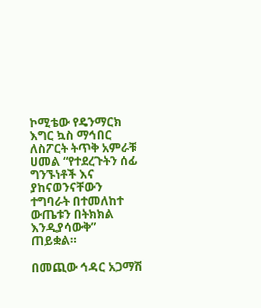ኮሚቴው የዴንማርክ እግር ኳስ ማኅበር ለስፖርት ትጥቅ አምራቹ ሀመል “የተደረጉትን ሰፊ ግንኙነቶች እና ያከናወንናቸውን ተግባራት በተመለከተ ውጤቱን በትክክል እንዲያሳውቅ” ጠይቋል።

በመጪው ኅዳር አጋማሽ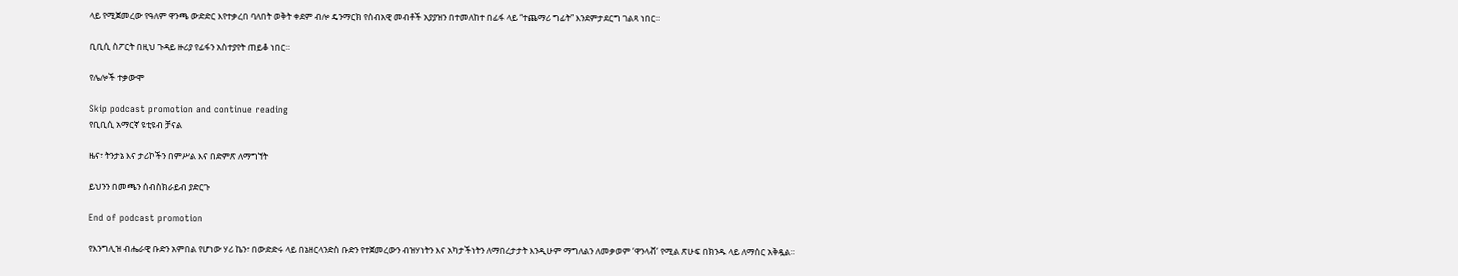ላይ የሚጀመረው የዓለም ዋንጫ ውድድር እየተቃረበ ባለበት ወቅት ቀደም ብሎ ዴንማርክ የሰብአዊ መብቶች አያያዝን በተመለከተ በፊፋ ላይ “ተጨማሪ ግፊት” እንደምታደርግ ገልጻ ነበር።

ቢቢሲ ስፖርት በዚህ ጉዳይ ዙሪያ የፊፋን አስተያየት ጠይቆ ነበር።

የሌሎች ተቃውሞ

Skip podcast promotion and continue reading
የቢቢሲ አማርኛ ዩቲዩብ ቻናል

ዜና፣ ትንታኔ እና ታሪኮችን በምሥል እና በድምጽ ለማግኘት

ይህንን በመጫን ሰብስክራይብ ያድርጉ

End of podcast promotion

የእንግሊዝ ብሔራዊ ቡድን አምበል የሆነው ሃሪ ኬን፣ በውድድሩ ላይ በኔዘርላንድስ ቡድን የተጀመረውን ብዝሃነትን እና አካታችነትን ለማበረታታት እንዲሁም ማግለልን ለመቃወም ‘ዋንላቭ’ የሚል ጽሁፍ በክንዱ ላይ ለማሰር አቅዷል።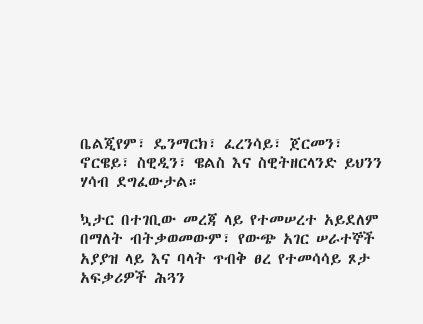ቤልጂየም፣ ዴንማርክ፣ ፈረንሳይ፣ ጀርመን፣ ኖርዌይ፣ ስዊዲን፣ ዌልስ እና ስዊትዘርላንድ ይህንን ሃሳብ ደግፈውታል።

ኳታር በተገቢው መረጃ ላይ የተመሠረተ አይደለም በማለት ብትቃወመውም፣ የውጭ አገር ሠራተኞች አያያዝ ላይ እና ባላት ጥብቅ ፀረ የተመሳሳይ ጾታ አፍቃሪዎች ሕጓን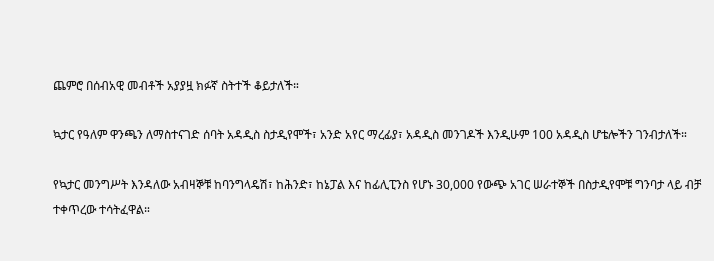ጨምሮ በሰብአዊ መብቶች አያያዟ ክፉኛ ስትተች ቆይታለች።

ኳታር የዓለም ዋንጫን ለማስተናገድ ሰባት አዳዲስ ስታዲየሞች፣ አንድ አየር ማረፊያ፣ አዳዲስ መንገዶች እንዲሁም 100 አዳዲስ ሆቴሎችን ገንብታለች።

የኳታር መንግሥት እንዳለው አብዛኞቹ ከባንግላዴሽ፣ ከሕንድ፣ ከኔፓል እና ከፊሊፒንስ የሆኑ 30,000 የውጭ አገር ሠራተኞች በስታዲየሞቹ ግንባታ ላይ ብቻ ተቀጥረው ተሳትፈዋል።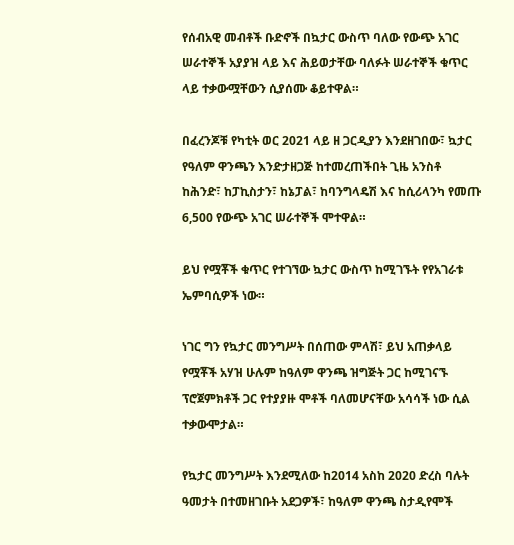የሰብአዊ መብቶች ቡድኖች በኳታር ውስጥ ባለው የውጭ አገር ሠራተኞች አያያዝ ላይ እና ሕይወታቸው ባለፉት ሠራተኞች ቁጥር ላይ ተቃውሟቸውን ሲያሰሙ ቆይተዋል።

በፈረንጆቹ የካቲት ወር 2021 ላይ ዘ ጋርዲያን እንደዘገበው፣ ኳታር የዓለም ዋንጫን እንድታዘጋጅ ከተመረጠችበት ጊዜ አንስቶ ከሕንድ፣ ከፓኪስታን፣ ከኔፓል፣ ከባንግላዴሽ እና ከሲሪላንካ የመጡ 6,500 የውጭ አገር ሠራተኞች ሞተዋል።

ይህ የሟቾች ቁጥር የተገኘው ኳታር ውስጥ ከሚገኙት የየአገራቱ ኤምባሲዎች ነው።

ነገር ግን የኳታር መንግሥት በሰጠው ምላሽ፣ ይህ አጠቃላይ የሟቾች አሃዝ ሁሉም ከዓለም ዋንጫ ዝግጅት ጋር ከሚገናኙ ፕሮጀምክቶች ጋር የተያያዙ ሞቶች ባለመሆናቸው አሳሳች ነው ሲል ተቃውሞታል።

የኳታር መንግሥት እንደሚለው ከ2014 አስከ 2020 ድረስ ባሉት ዓመታት በተመዘገቡት አደጋዎች፣ ከዓለም ዋንጫ ስታዲየሞች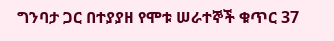ግንባታ ጋር በተያያዘ የሞቱ ሠራተኞች ቁጥር 37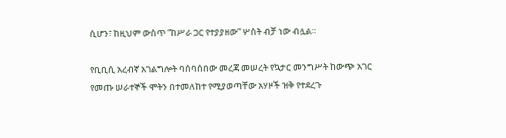ሲሆን፣ ከዚህም ውስጥ “ከሥራ ጋር የተያያዘው” ሦስት ብቻ ነው ብሏል።

የቢቢሲ አረብኛ አገልግሎት ባሰባሰበው መረጃ መሠረት የኳታር መንግሥት ከውጭ አገር የመጡ ሠራተኞች ሞትን በተመለከተ የሚያወጣቸው አሃዞች ዝቅ የተደረጉ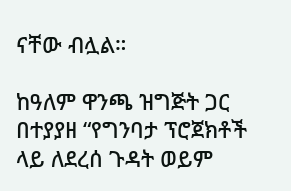ናቸው ብሏል።

ከዓለም ዋንጫ ዝግጅት ጋር በተያያዘ “የግንባታ ፕሮጀክቶች ላይ ለደረሰ ጉዳት ወይም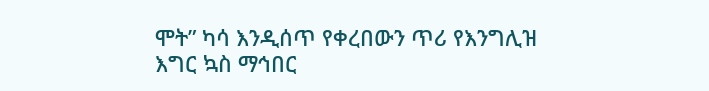ሞት” ካሳ እንዲሰጥ የቀረበውን ጥሪ የእንግሊዝ እግር ኳስ ማኅበር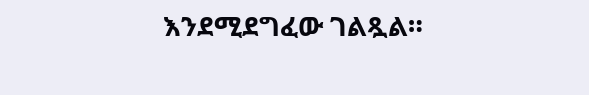እንደሚደግፈው ገልጿል።